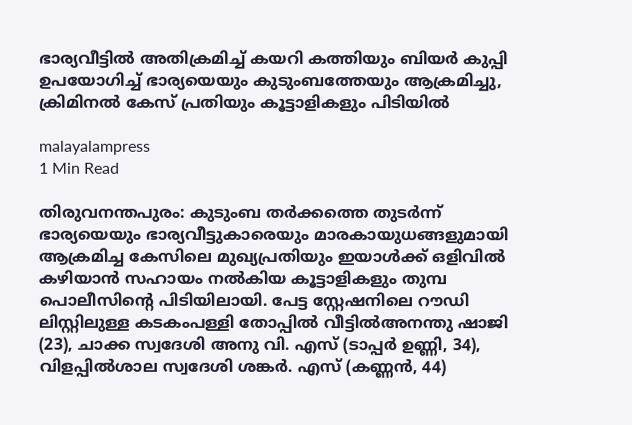ഭാര്യവീട്ടിൽ അതിക്രമിച്ച് കയറി കത്തിയും ബിയർ കുപ്പി ഉപയോഗിച്ച് ഭാര്യയെയും കുടുംബത്തേയും ആക്രമിച്ചു, ക്രിമിനൽ കേസ് പ്രതിയും കൂട്ടാളികളും പിടിയിൽ

malayalampress
1 Min Read

തിരുവനന്തപുരം: കുടുംബ തർക്കത്തെ തുടർന്ന് ഭാര്യയെയും ഭാര്യവീട്ടുകാരെയും മാരകായുധങ്ങളുമായി ആക്രമിച്ച കേസിലെ മുഖ്യപ്രതിയും ഇയാൾക്ക് ഒളിവിൽ കഴിയാൻ സഹായം നൽകിയ കൂട്ടാളികളും തുമ്പ പൊലീസിന്റെ പിടിയിലായി. പേട്ട സ്റ്റേഷനിലെ റൗഡി ലിസ്റ്റിലുള്ള കടകംപള്ളി തോപ്പിൽ വീട്ടിൽഅനന്തു ഷാജി (23), ചാക്ക സ്വദേശി അനു വി. എസ് (ടാപ്പർ ഉണ്ണി, 34), വിളപ്പിൽശാല സ്വദേശി ശങ്കർ. എസ് (കണ്ണൻ, 44)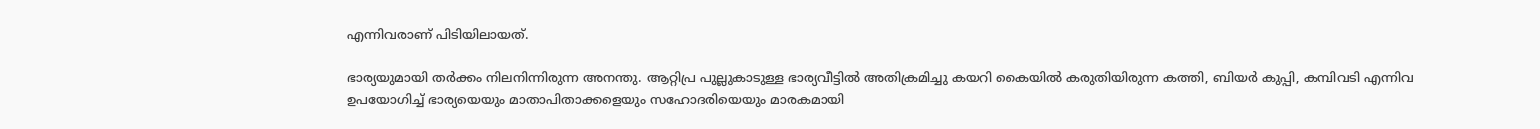എന്നിവരാണ് പിടിയിലായത്.

ഭാര്യയുമായി തർക്കം നിലനിന്നിരുന്ന അനന്തു. ആറ്റിപ്ര പുല്ലുകാടുള്ള ഭാര്യവീട്ടിൽ അതിക്രമിച്ചു കയറി കൈയിൽ കരുതിയിരുന്ന കത്തി, ബിയർ കുപ്പി, കമ്പിവടി എന്നിവ ഉപയോഗിച്ച് ഭാര്യയെയും മാതാപിതാക്കളെയും സഹോദരിയെയും മാരകമായി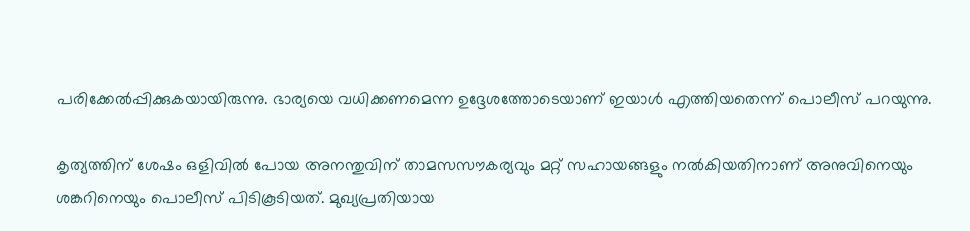പരിക്കേൽപ്പിക്കുകയായിരുന്നു. ഭാര്യയെ വധിക്കണമെന്ന ഉദ്ദേശത്തോടെയാണ് ഇയാൾ എത്തിയതെന്ന് പൊലീസ് പറയുന്നു.

കൃത്യത്തിന് ശേഷം ഒളിവിൽ പോയ അനന്തുവിന് താമസസൗകര്യവും മറ്റ് സഹായങ്ങളും നൽകിയതിനാണ് അനുവിനെയും ശങ്കറിനെയും പൊലീസ് പിടികൂടിയത്. മുഖ്യപ്രതിയായ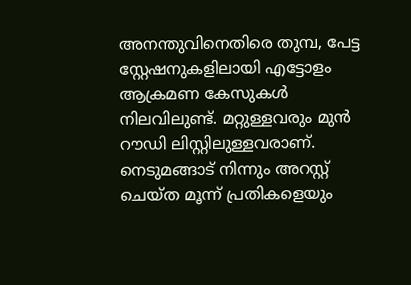അനന്തുവിനെതിരെ തുമ്പ, പേട്ട സ്റ്റേഷനുകളിലായി എട്ടോളം ആക്രമണ കേസുകൾ നിലവിലുണ്ട്. മറ്റുള്ളവരും മുൻ റൗഡി ലിസ്റ്റിലുള്ളവരാണ്. നെടുമങ്ങാട് നിന്നും അറസ്റ്റ് ചെയ്ത മൂന്ന് പ്രതികളെയും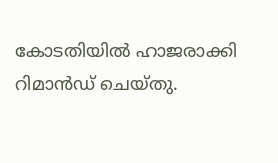കോടതിയിൽ ഹാജരാക്കി റിമാൻഡ് ചെയ്തു.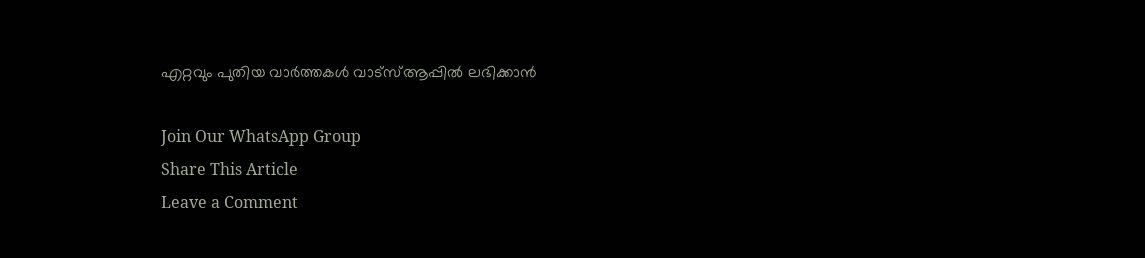എറ്റവും പുതിയ വാർത്തകൾ വാട്സ്ആപ്പിൽ ലഭിക്കാൻ

Join Our WhatsApp Group
Share This Article
Leave a Comment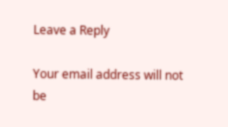Leave a Reply

Your email address will not be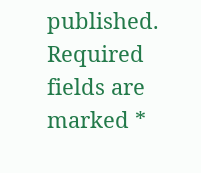published. Required fields are marked *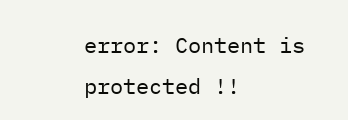error: Content is protected !!